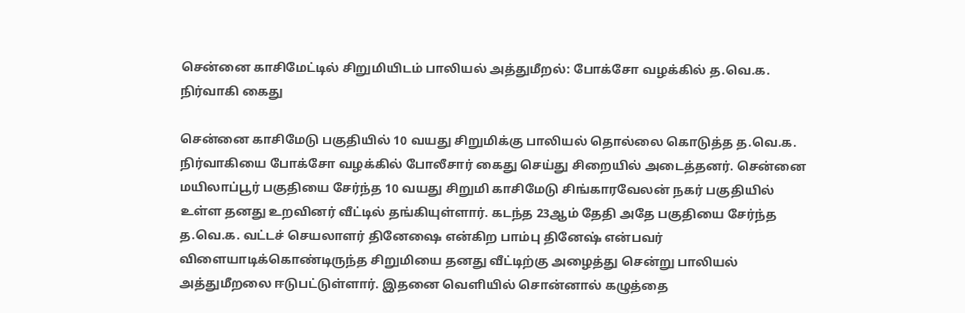சென்னை காசிமேட்டில் சிறுமியிடம் பாலியல் அத்துமீறல்: போக்சோ வழக்கில் த.வெ.க. நிர்வாகி கைது

சென்னை காசிமேடு பகுதியில் 10 வயது சிறுமிக்கு பாலியல் தொல்லை கொடுத்த த.வெ.க. நிர்வாகியை போக்சோ வழக்கில் போலீசார் கைது செய்து சிறையில் அடைத்தனர். சென்னை மயிலாப்பூர் பகுதியை சேர்ந்த 10 வயது சிறுமி காசிமேடு சிங்காரவேலன் நகர் பகுதியில் உள்ள தனது உறவினர் வீட்டில் தங்கியுள்ளார். கடந்த 23ஆம் தேதி அதே பகுதியை சேர்ந்த த.வெ.க. வட்டச் செயலாளர் தினேஷை என்கிற பாம்பு தினேஷ் என்பவர் விளையாடிக்கொண்டிருந்த சிறுமியை தனது வீட்டிற்கு அழைத்து சென்று பாலியல் அத்துமீறலை ஈடுபட்டுள்ளார். இதனை வெளியில் சொன்னால் கழுத்தை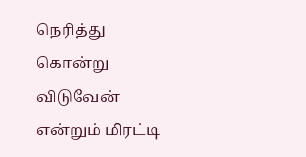நெரித்து கொன்று விடுவேன் என்றும் மிரட்டி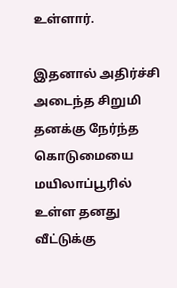உள்ளார்.

இதனால் அதிர்ச்சி அடைந்த சிறுமி தனக்கு நேர்ந்த கொடுமையை மயிலாப்பூரில் உள்ள தனது வீட்டுக்கு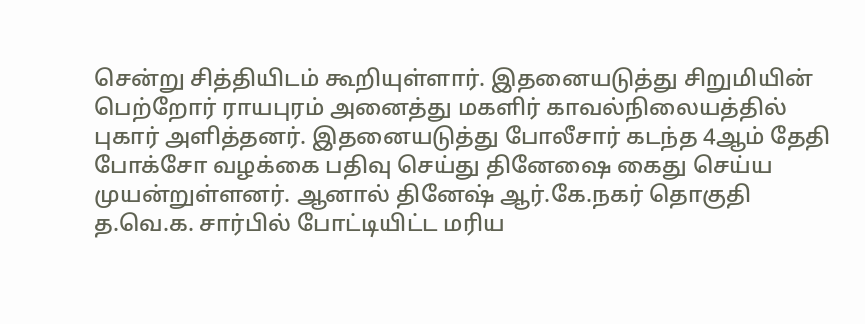சென்று சித்தியிடம் கூறியுள்ளார். இதனையடுத்து சிறுமியின் பெற்றோர் ராயபுரம் அனைத்து மகளிர் காவல்நிலையத்தில் புகார் அளித்தனர். இதனையடுத்து போலீசார் கடந்த 4ஆம் தேதி போக்சோ வழக்கை பதிவு செய்து தினேஷை கைது செய்ய முயன்றுள்ளனர். ஆனால் தினேஷ் ஆர்.கே.நகர் தொகுதி த.வெ.க. சார்பில் போட்டியிட்ட மரிய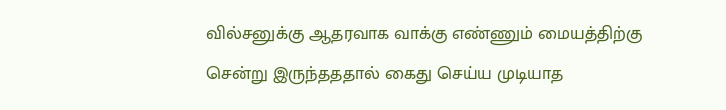வில்சனுக்கு ஆதரவாக வாக்கு எண்ணும் மையத்திற்கு சென்று இருந்தததால் கைது செய்ய முடியாத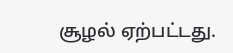சூழல் ஏற்பட்டது.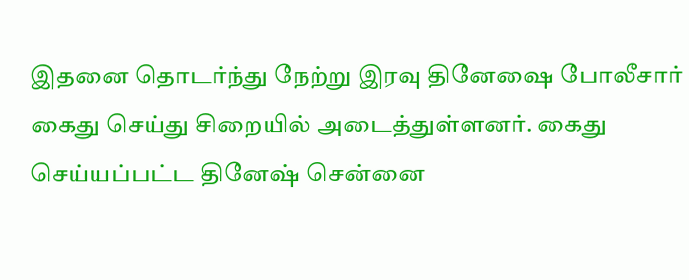இதனை தொடர்ந்து நேற்று இரவு தினேஷை போலீசார் கைது செய்து சிறையில் அடைத்துள்ளனர். கைது செய்யப்பட்ட தினேஷ் சென்னை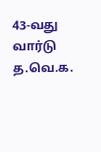43-வது வார்டு த.வெ.க.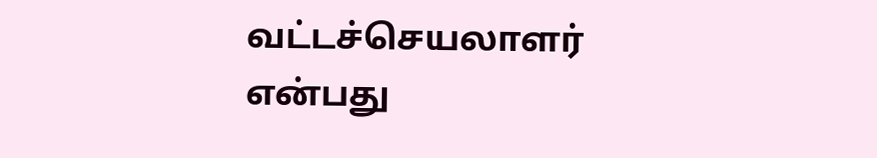வட்டச்செயலாளர் என்பது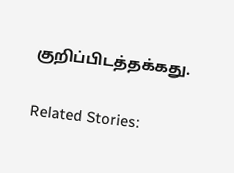குறிப்பிடத்தக்கது.

Related Stories: